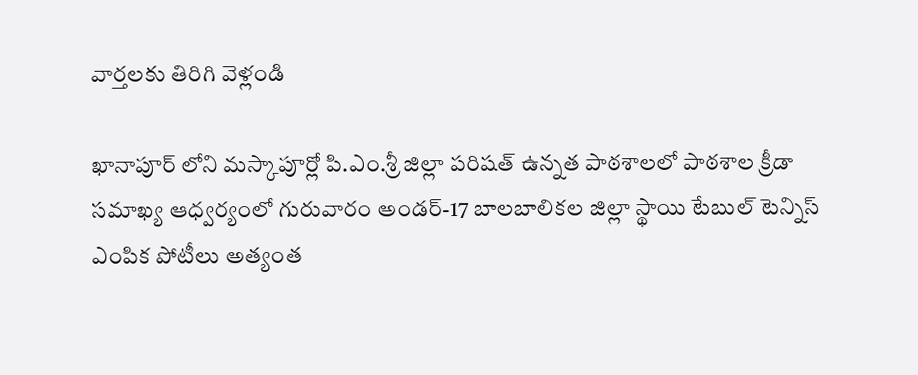వార్తలకు తిరిగి వెళ్లండి

ఖానాపూర్ లోని మస్కాపూర్లో పి.ఎం.శ్రీ జిల్లా పరిషత్ ఉన్నత పాఠశాలలో పాఠశాల క్రీడా సమాఖ్య ఆధ్వర్యంలో గురువారం అండర్-17 బాలబాలికల జిల్లా స్థాయి టేబుల్ టెన్నిస్ ఎంపిక పోటీలు అత్యంత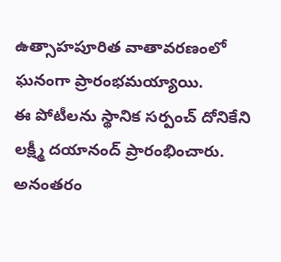ఉత్సాహపూరిత వాతావరణంలో ఘనంగా ప్రారంభమయ్యాయి.
ఈ పోటీలను స్థానిక సర్పంచ్ దోనికేని లక్ష్మీ దయానంద్ ప్రారంభించారు. అనంతరం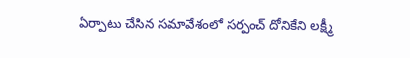ఏర్పాటు చేసిన సమావేశంలో సర్పంచ్ దోనికేని లక్ష్మీ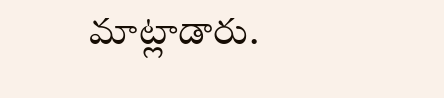మాట్లాడారు.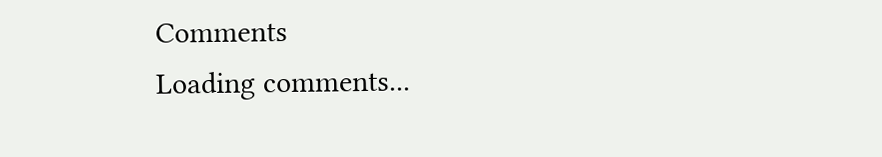Comments
Loading comments...